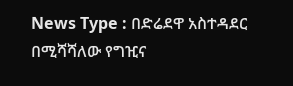News Type : በድሬደዋ አስተዳደር በሚሻሻለው የግዢና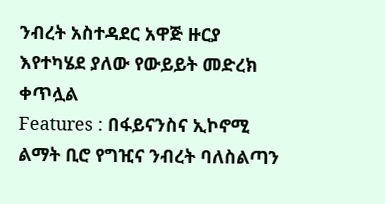ንብረት አስተዳደር አዋጅ ዙርያ እየተካሄደ ያለው የውይይት መድረክ ቀጥሏል
Features : በፋይናንስና ኢኮኖሚ ልማት ቢሮ የግዢና ንብረት ባለስልጣን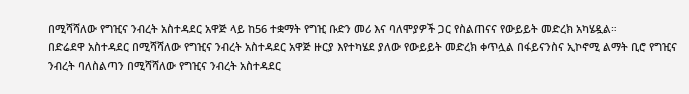በሚሻሻለው የግዢና ንብረት አስተዳደር አዋጅ ላይ ከ56 ተቋማት የግዢ ቡድን መሪ እና ባለሞያዎች ጋር የስልጠናና የውይይት መድረክ አካሄዷል።
በድሬደዋ አስተዳደር በሚሻሻለው የግዢና ንብረት አስተዳደር አዋጅ ዙርያ እየተካሄደ ያለው የውይይት መድረክ ቀጥሏል በፋይናንስና ኢኮኖሚ ልማት ቢሮ የግዢና ንብረት ባለስልጣን በሚሻሻለው የግዢና ንብረት አስተዳደር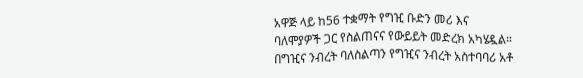አዋጅ ላይ ከ56 ተቋማት የግዢ ቡድን መሪ እና ባለሞያዎች ጋር የስልጠናና የውይይት መድረክ አካሄዷል። በግዢና ንብረት ባለስልጣን የግዢና ንብረት አስተባባሪ አቶ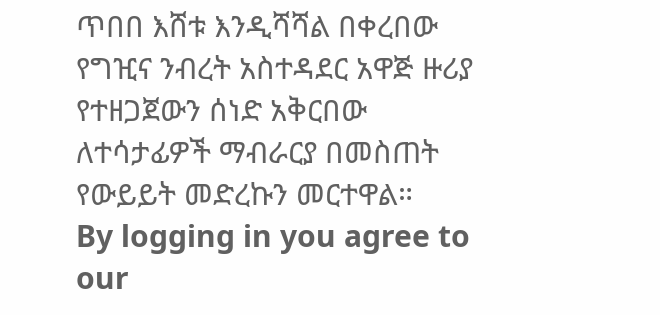ጥበበ እሸቱ እንዲሻሻል በቀረበው የግዢና ንብረት አስተዳደር አዋጅ ዙሪያ የተዘጋጀውን ሰነድ አቅርበው ለተሳታፊዎች ማብራርያ በመስጠት የውይይት መድረኩን መርተዋል።
By logging in you agree to our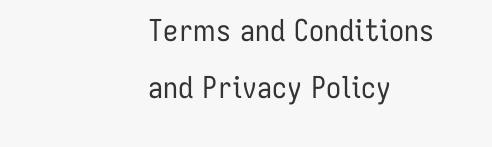Terms and Conditions and Privacy Policy